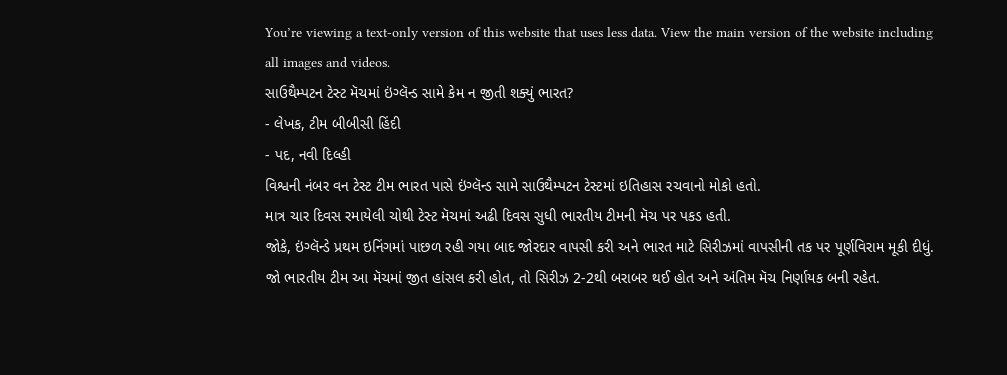You’re viewing a text-only version of this website that uses less data. View the main version of the website including all images and videos.
સાઉથૈમ્પટન ટેસ્ટ મૅચમાં ઇંગ્લૅન્ડ સામે કેમ ન જીતી શક્યું ભારત?
- લેખક, ટીમ બીબીસી હિંદી
- પદ, નવી દિલ્હી
વિશ્વની નંબર વન ટેસ્ટ ટીમ ભારત પાસે ઇંગ્લૅન્ડ સામે સાઉથૈમ્પટન ટેસ્ટમાં ઇતિહાસ રચવાનો મોકો હતો.
માત્ર ચાર દિવસ રમાયેલી ચોથી ટેસ્ટ મૅચમાં અઢી દિવસ સુધી ભારતીય ટીમની મૅચ પર પકડ હતી.
જોકે, ઇંગ્લૅન્ડે પ્રથમ ઇનિંગમાં પાછળ રહી ગયા બાદ જોરદાર વાપસી કરી અને ભારત માટે સિરીઝમાં વાપસીની તક પર પૂર્ણવિરામ મૂકી દીધું.
જો ભારતીય ટીમ આ મૅચમાં જીત હાંસલ કરી હોત, તો સિરીઝ 2-2થી બરાબર થઈ હોત અને અંતિમ મૅચ નિર્ણાયક બની રહેત.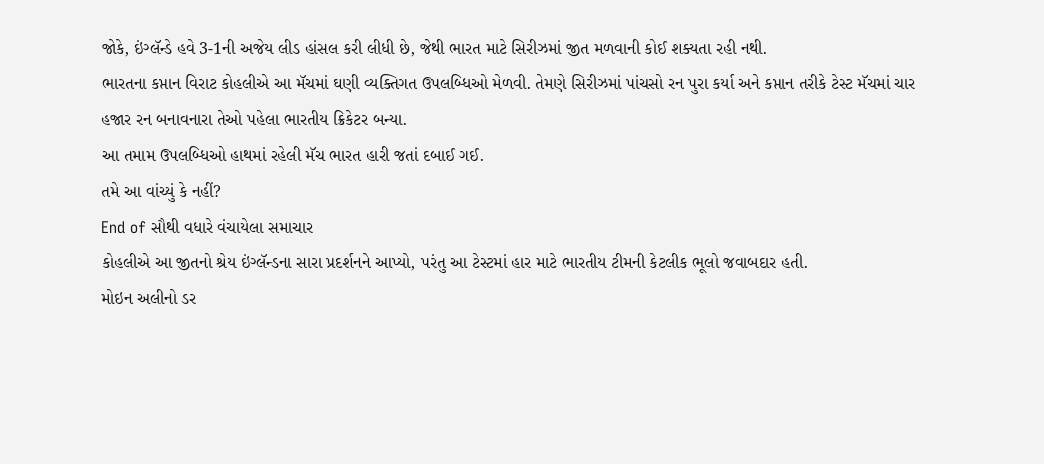જોકે, ઇંગ્લૅન્ડે હવે 3-1ની અજેય લીડ હાંસલ કરી લીધી છે, જેથી ભારત માટે સિરીઝમાં જીત મળવાની કોઈ શક્યતા રહી નથી.
ભારતના કપ્તાન વિરાટ કોહલીએ આ મૅચમાં ઘણી વ્યક્તિગત ઉપલબ્ધિઓ મેળવી. તેમણે સિરીઝમાં પાંચસો રન પુરા કર્યા અને કપ્તાન તરીકે ટેસ્ટ મૅચમાં ચાર હજાર રન બનાવનારા તેઓ પહેલા ભારતીય ક્રિકેટર બન્યા.
આ તમામ ઉપલબ્ધિઓ હાથમાં રહેલી મૅચ ભારત હારી જતાં દબાઈ ગઈ.
તમે આ વાંચ્યું કે નહીં?
End of સૌથી વધારે વંચાયેલા સમાચાર
કોહલીએ આ જીતનો શ્રેય ઇંગ્લૅન્ડના સારા પ્રદર્શનને આપ્યો, પરંતુ આ ટેસ્ટમાં હાર માટે ભારતીય ટીમની કેટલીક ભૂલો જવાબદાર હતી.
મોઇન અલીનો ડર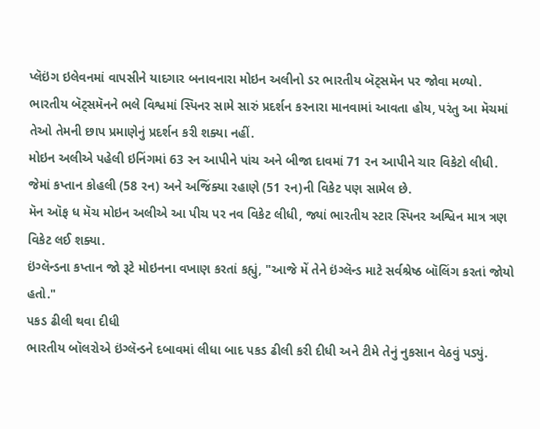પ્લૅઇંગ ઇલેવનમાં વાપસીને યાદગાર બનાવનારા મોઇન અલીનો ડર ભારતીય બૅટ્સમૅન પર જોવા મળ્યો.
ભારતીય બૅટ્સમૅનને ભલે વિશ્વમાં સ્પિનર સામે સારું પ્રદર્શન કરનારા માનવામાં આવતા હોય, પરંતુ આ મૅચમાં તેઓ તેમની છાપ પ્રમાણેનું પ્રદર્શન કરી શક્યા નહીં.
મોઇન અલીએ પહેલી ઇનિંગમાં 63 રન આપીને પાંચ અને બીજા દાવમાં 71 રન આપીને ચાર વિકેટો લીધી.
જેમાં કપ્તાન કોહલી (58 રન) અને અજિંક્યા રહાણે (51 રન)ની વિકેટ પણ સામેલ છે.
મૅન ઑફ ધ મૅચ મોઇન અલીએ આ પીચ પર નવ વિકેટ લીધી, જ્યાં ભારતીય સ્ટાર સ્પિનર અશ્વિન માત્ર ત્રણ વિકેટ લઈ શક્યા.
ઇંગ્લૅન્ડના કપ્તાન જો રૂટે મોઇનના વખાણ કરતાં કહ્યું, "આજે મેં તેને ઇંગ્લૅન્ડ માટે સર્વશ્રેષ્ઠ બૉલિંગ કરતાં જોયો હતો."
પકડ ઢીલી થવા દીધી
ભારતીય બૉલરોએ ઇંગ્લૅન્ડને દબાવમાં લીધા બાદ પકડ ઢીલી કરી દીધી અને ટીમે તેનું નુકસાન વેઠવું પડ્યું.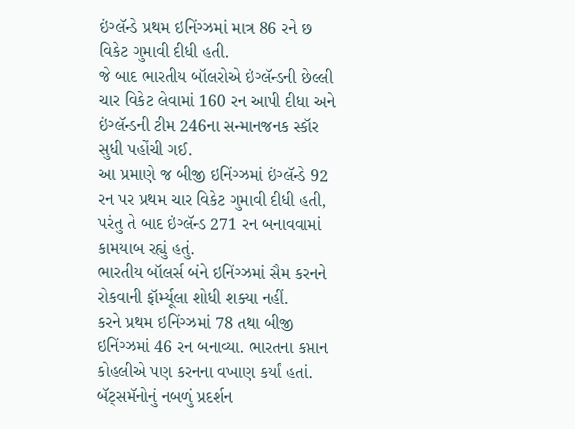ઇંગ્લૅન્ડે પ્રથમ ઇનિંગ્ઝમાં માત્ર 86 રને છ વિકેટ ગુમાવી દીધી હતી.
જે બાદ ભારતીય બૉલરોએ ઇંગ્લૅન્ડની છેલ્લી ચાર વિકેટ લેવામાં 160 રન આપી દીધા અને ઇંગ્લૅન્ડની ટીમ 246ના સન્માનજનક સ્કૉર સુધી પહોંચી ગઈ.
આ પ્રમાણે જ બીજી ઇનિંગ્ઝમાં ઇંગ્લૅન્ડે 92 રન પર પ્રથમ ચાર વિકેટ ગુમાવી દીધી હતી, પરંતુ તે બાદ ઇંગ્લૅન્ડ 271 રન બનાવવામાં કામયાબ રહ્યું હતું.
ભારતીય બૉલર્સ બંને ઇનિંગ્ઝમાં સૈમ કરનને રોકવાની ફૉર્મ્યૂલા શોધી શક્યા નહીં.
કરને પ્રથમ ઇનિંગ્ઝમાં 78 તથા બીજી ઇનિંગ્ઝમાં 46 રન બનાવ્યા. ભારતના કપ્તાન કોહલીએ પણ કરનના વખાણ કર્યાં હતાં.
બૅટ્સમૅનોનું નબળું પ્રદર્શન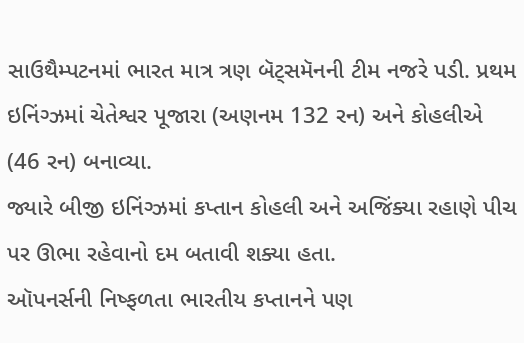સાઉથૈમ્પટનમાં ભારત માત્ર ત્રણ બૅટ્સમૅનની ટીમ નજરે પડી. પ્રથમ ઇનિંગ્ઝમાં ચેતેશ્વર પૂજારા (અણનમ 132 રન) અને કોહલીએ (46 રન) બનાવ્યા.
જ્યારે બીજી ઇનિંગ્ઝમાં કપ્તાન કોહલી અને અજિંક્યા રહાણે પીચ પર ઊભા રહેવાનો દમ બતાવી શક્યા હતા.
ઑપનર્સની નિષ્ફળતા ભારતીય કપ્તાનને પણ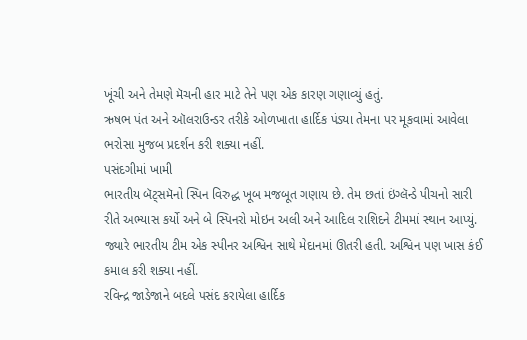ખૂંચી અને તેમણે મૅચની હાર માટે તેને પણ એક કારણ ગણાવ્યું હતું.
ઋષભ પંત અને ઑલરાઉન્ડર તરીકે ઓળખાતા હાર્દિક પંડ્યા તેમના પર મૂકવામાં આવેલા ભરોસા મુજબ પ્રદર્શન કરી શક્યા નહીં.
પસંદગીમાં ખામી
ભારતીય બૅટ્સમૅનો સ્પિન વિરુદ્ધ ખૂબ મજબૂત ગણાય છે. તેમ છતાં ઇંગ્લૅન્ડે પીચનો સારી રીતે અભ્યાસ કર્યો અને બે સ્પિનરો મોઇન અલી અને આદિલ રાશિદને ટીમમાં સ્થાન આપ્યું.
જ્યારે ભારતીય ટીમ એક સ્પીનર અશ્વિન સાથે મેદાનમાં ઊતરી હતી. અશ્વિન પણ ખાસ કંઈ કમાલ કરી શક્યા નહીં.
રવિન્દ્ર જાડેજાને બદલે પસંદ કરાયેલા હાર્દિક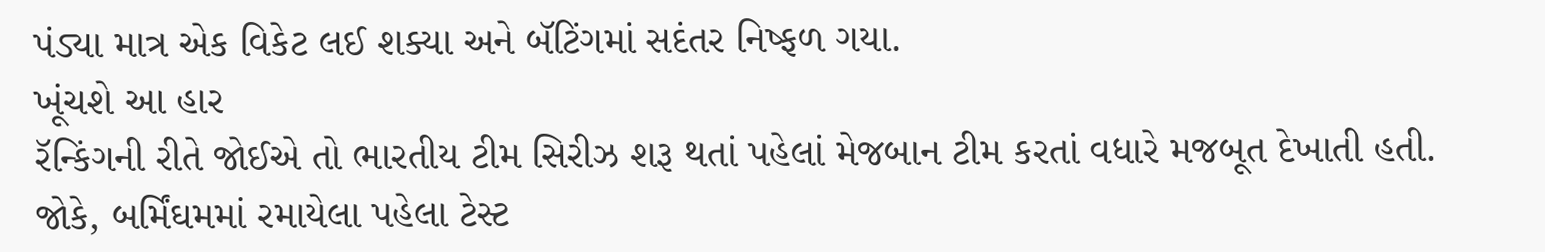પંડ્યા માત્ર એક વિકેટ લઈ શક્યા અને બૅટિંગમાં સદંતર નિષ્ફળ ગયા.
ખૂંચશે આ હાર
રૅન્કિંગની રીતે જોઈએ તો ભારતીય ટીમ સિરીઝ શરૂ થતાં પહેલાં મેજબાન ટીમ કરતાં વધારે મજબૂત દેખાતી હતી.
જોકે, બર્મિંઘમમાં રમાયેલા પહેલા ટેસ્ટ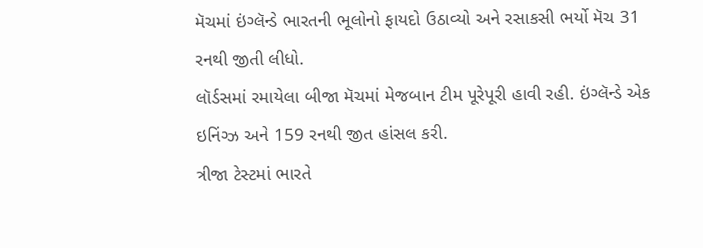મૅચમાં ઇંગ્લૅન્ડે ભારતની ભૂલોનો ફાયદો ઉઠાવ્યો અને રસાકસી ભર્યો મૅચ 31 રનથી જીતી લીધો.
લૉર્ડસમાં રમાયેલા બીજા મૅચમાં મેજબાન ટીમ પૂરેપૂરી હાવી રહી. ઇંગ્લૅન્ડે એક ઇનિંગ્ઝ અને 159 રનથી જીત હાંસલ કરી.
ત્રીજા ટેસ્ટમાં ભારતે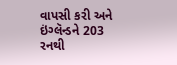વાપસી કરી અને ઇંગ્લૅન્ડને 203 રનથી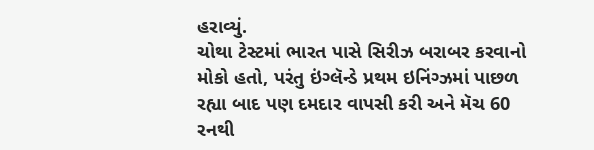હરાવ્યું.
ચોથા ટેસ્ટમાં ભારત પાસે સિરીઝ બરાબર કરવાનો મોકો હતો, પરંતુ ઇંગ્લૅન્ડે પ્રથમ ઇનિંગ્ઝમાં પાછળ રહ્યા બાદ પણ દમદાર વાપસી કરી અને મૅચ 60 રનથી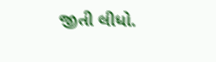જીતી લીધો.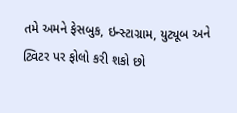તમે અમને ફેસબુક, ઇન્સ્ટાગ્રામ, યુટ્યૂબ અને ટ્વિટર પર ફોલો કરી શકો છો